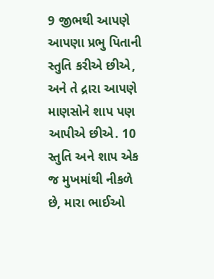9 જીભથી આપણે આપણા પ્રભુ પિતાની સ્તુતિ કરીએ છીએ, અને તે દ્રારા આપણે માણસોને શાપ પણ આપીએ છીએ. 10 સ્તુતિ અને શાપ એક જ મુખમાંથી નીકળે છે, મારા ભાઈઓ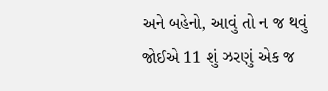અને બહેનો, આવું તો ન જ થવું જોઈએ 11 શું ઝરણું એક જ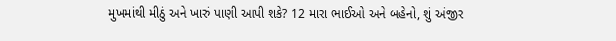મુખમાંથી મીઠું અને ખારું પાણી આપી શકે? 12 મારા ભાઈઓ અને બહેનો, શું અંજીર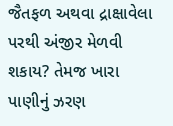જૈતફળ અથવા દ્રાક્ષાવેલા પરથી અંજીર મેળવી શકાય? તેમજ ખારા પાણીનું ઝરણ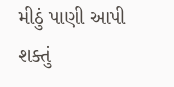મીઠું પાણી આપી શક્તું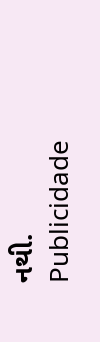નથી.
Publicidade